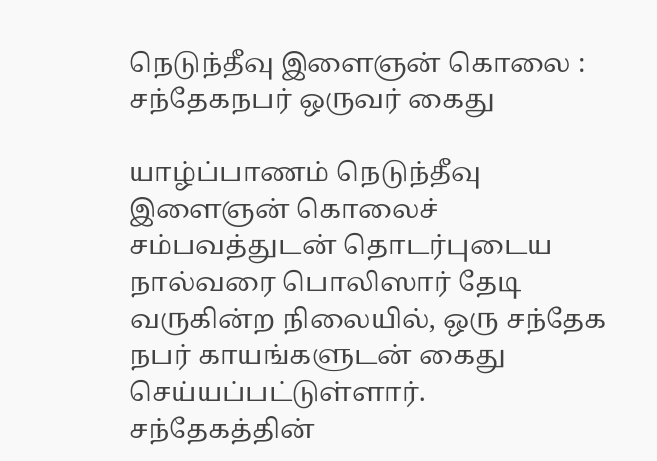நெடுந்தீவு இளைஞன் கொலை : சந்தேகநபர் ஒருவர் கைது

யாழ்ப்பாணம் நெடுந்தீவு இளைஞன் கொலைச் சம்பவத்துடன் தொடர்புடைய நால்வரை பொலிஸார் தேடி வருகின்ற நிலையில், ஒரு சந்தேக நபர் காயங்களுடன் கைது செய்யப்பட்டுள்ளார். சந்தேகத்தின்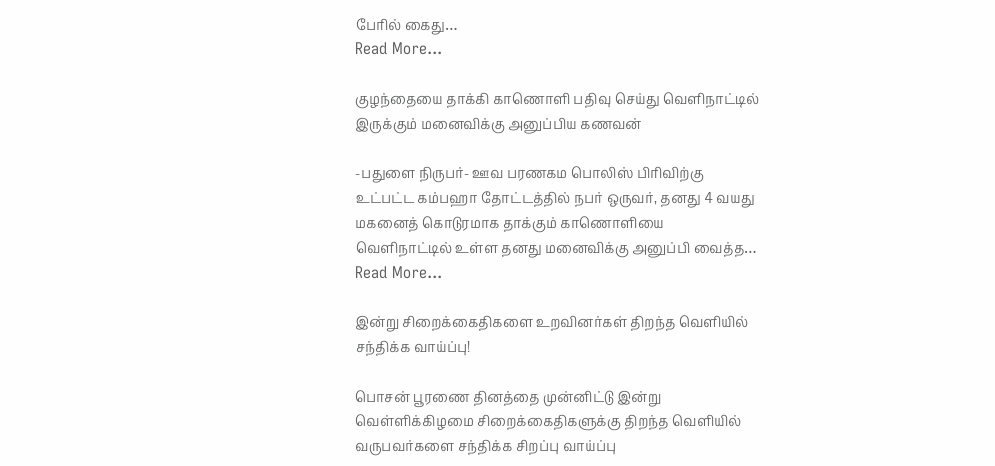பேரில் கைது…
Read More...

குழந்தையை தாக்கி காணொளி பதிவு செய்து வெளிநாட்டில் இருக்கும் மனைவிக்கு அனுப்பிய கணவன்

-பதுளை நிருபர்- ஊவ பரணகம பொலிஸ் பிரிவிற்கு உட்பட்ட கம்பஹா தோட்டத்தில் நபர் ஒருவர், தனது 4 வயது மகனைத் கொடுரமாக தாக்கும் காணொளியை வெளிநாட்டில் உள்ள தனது மனைவிக்கு அனுப்பி வைத்த…
Read More...

இன்று சிறைக்கைதிகளை உறவினர்கள் திறந்த வெளியில் சந்திக்க வாய்ப்பு!

பொசன் பூரணை தினத்தை முன்னிட்டு இன்று வெள்ளிக்கிழமை சிறைக்கைதிகளுக்கு திறந்த வெளியில் வருபவர்களை சந்திக்க சிறப்பு வாய்ப்பு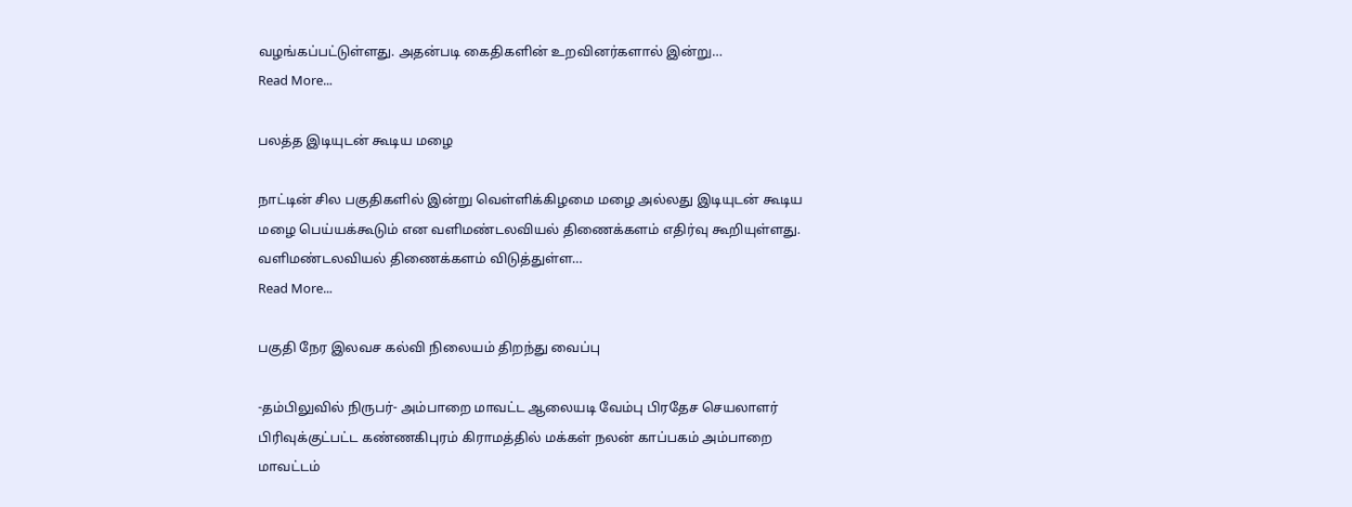வழங்கப்பட்டுள்ளது. அதன்படி கைதிகளின் உறவினர்களால் இன்று…
Read More...

பலத்த இடியுடன் கூடிய மழை

நாட்டின் சில பகுதிகளில் இன்று வெள்ளிக்கிழமை மழை அல்லது இடியுடன் கூடிய மழை பெய்யக்கூடும் என வளிமண்டலவியல் திணைக்களம் எதிர்வு கூறியுள்ளது. வளிமண்டலவியல் திணைக்களம் விடுத்துள்ள…
Read More...

பகுதி நேர இலவச கல்வி நிலையம் திறந்து வைப்பு

-தம்பிலுவில் நிருபர்- அம்பாறை மாவட்ட ஆலையடி வேம்பு பிரதேச செயலாளர் பிரிவுக்குட்பட்ட கண்ணகிபுரம் கிராமத்தில் மக்கள் நலன் காப்பகம் அம்பாறை மாவட்டம்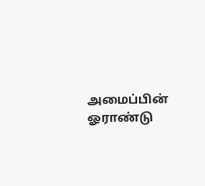அமைப்பின் ஓராண்டு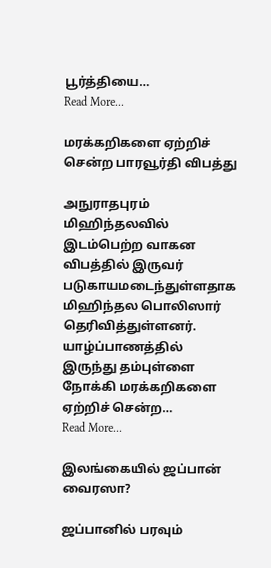பூர்த்தியை…
Read More...

மரக்கறிகளை ஏற்றிச் சென்ற பாரவூர்தி விபத்து

அநுராதபுரம் மிஹிந்தலவில் இடம்பெற்ற வாகன விபத்தில் இருவர் படுகாயமடைந்துள்ளதாக மிஹிந்தல பொலிஸார் தெரிவித்துள்ளனர். யாழ்ப்பாணத்தில் இருந்து தம்புள்ளை நோக்கி மரக்கறிகளை ஏற்றிச் சென்ற…
Read More...

இலங்கையில் ஜப்பான் வைரஸா?

ஜப்பானில் பரவும்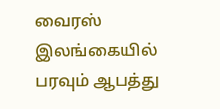வைரஸ் இலங்கையில் பரவும் ஆபத்து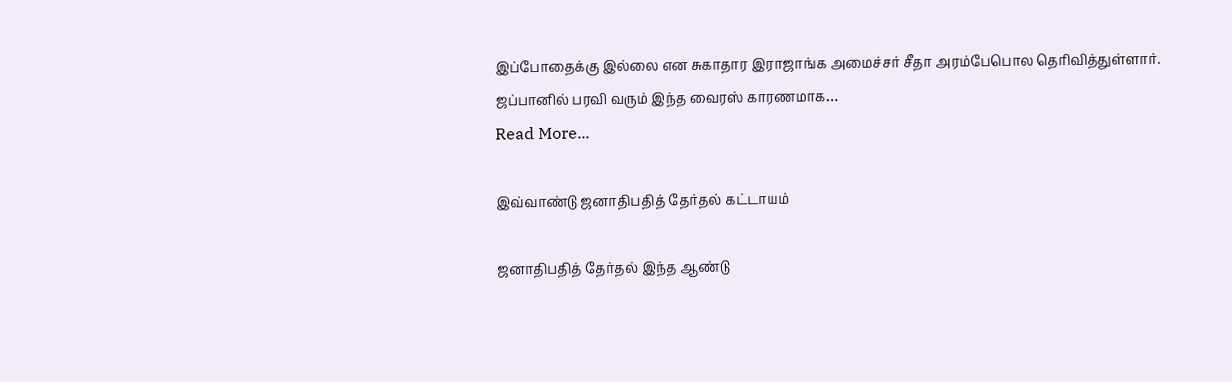இப்போதைக்கு இல்லை என சுகாதார இராஜாங்க அமைச்சர் சீதா அரம்பேபொல தெரிவித்துள்ளார். ஜப்பானில் பரவி வரும் இந்த வைரஸ் காரணமாக…
Read More...

இவ்வாண்டு ஜனாதிபதித் தேர்தல் கட்டாயம்

ஜனாதிபதித் தேர்தல் இந்த ஆண்டு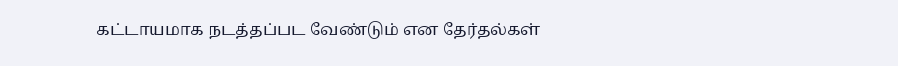கட்டாயமாக நடத்தப்பட வேண்டும் என தேர்தல்கள்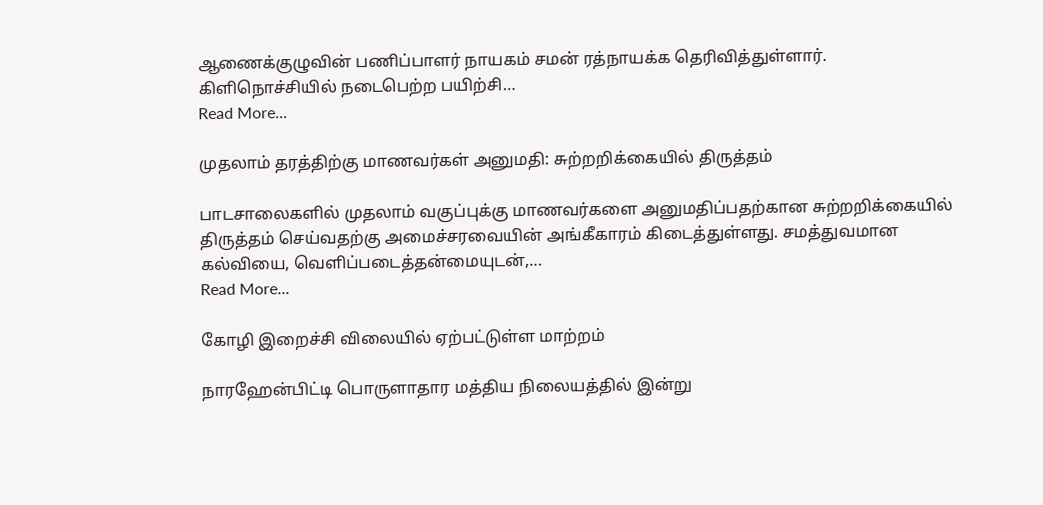ஆணைக்குழுவின் பணிப்பாளர் நாயகம் சமன் ரத்நாயக்க தெரிவித்துள்ளார். கிளிநொச்சியில் நடைபெற்ற பயிற்சி…
Read More...

முதலாம் தரத்திற்கு மாணவர்கள் அனுமதி: சுற்றறிக்கையில் திருத்தம்

பாடசாலைகளில் முதலாம் வகுப்புக்கு மாணவர்களை அனுமதிப்பதற்கான சுற்றறிக்கையில் திருத்தம் செய்வதற்கு அமைச்சரவையின் அங்கீகாரம் கிடைத்துள்ளது. சமத்துவமான கல்வியை, வெளிப்படைத்தன்மையுடன்,…
Read More...

கோழி இறைச்சி விலையில் ஏற்பட்டுள்ள மாற்றம்

நாரஹேன்பிட்டி பொருளாதார மத்திய நிலையத்தில் இன்று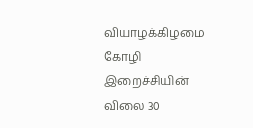வியாழக்கிழமை கோழி இறைச்சியின் விலை 30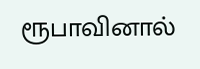ரூபாவினால்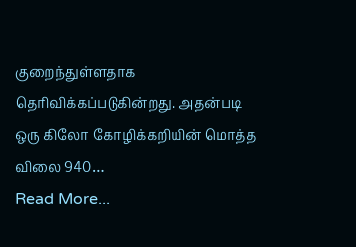குறைந்துள்ளதாக தெரிவிக்கப்படுகின்றது. அதன்படி ஒரு கிலோ கோழிக்கறியின் மொத்த விலை 940…
Read More...